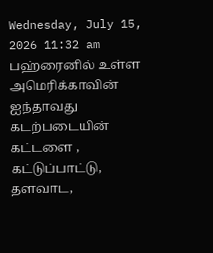Wednesday, July 15, 2026 11:32 am
பஹ்ரைனில் உள்ள அமெரிக்காவின் ஐந்தாவது கடற்படையின் கட்டளை , கட்டுப்பாட்டு, தளவாட,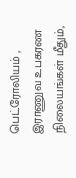பெட்ரோலியம் , இராணுவ உபகரண நிலையங்கள் மீதும்,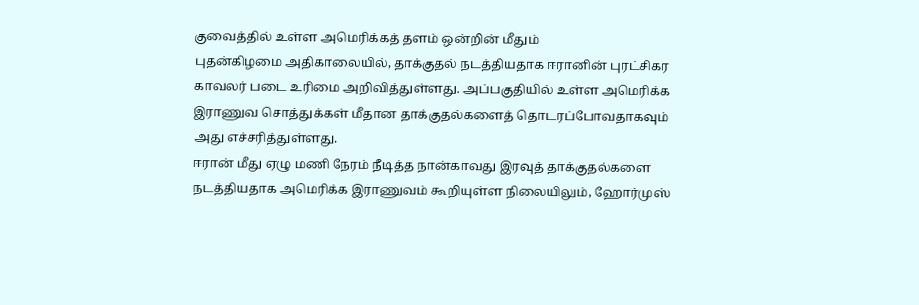குவைத்தில் உள்ள அமெரிக்கத் தளம் ஒன்றின் மீதும்
புதன்கிழமை அதிகாலையில், தாக்குதல் நடத்தியதாக ஈரானின் புரட்சிகர காவலர் படை உரிமை அறிவித்துள்ளது. அப்பகுதியில் உள்ள அமெரிக்க இராணுவ சொத்துக்கள் மீதான தாக்குதல்களைத் தொடரப்போவதாகவும் அது எச்சரித்துள்ளது.
ஈரான் மீது ஏழு மணி நேரம் நீடித்த நான்காவது இரவுத் தாக்குதல்களை நடத்தியதாக அமெரிக்க இராணுவம் கூறியுள்ள நிலையிலும், ஹோர்முஸ்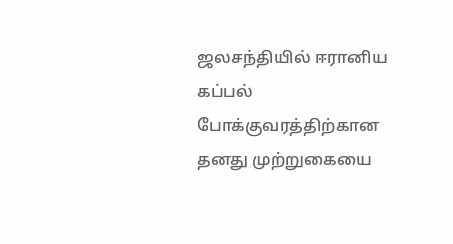ஜலசந்தியில் ஈரானிய கப்பல் போக்குவரத்திற்கான தனது முற்றுகையை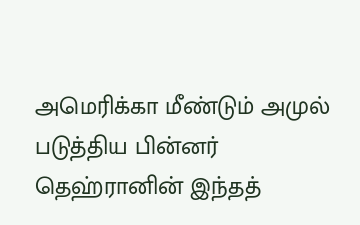அமெரிக்கா மீண்டும் அமுல் படுத்திய பின்னர் தெஹ்ரானின் இந்தத்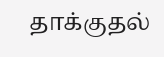தாக்குதல்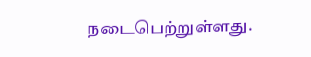நடைபெற்றுள்ளது.